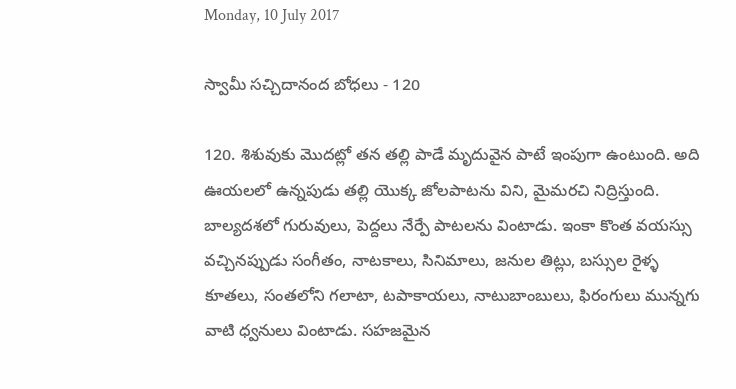Monday, 10 July 2017

స్వామీ సచ్చిదానంద బోధలు - 120

120. శిశువుకు మొదట్లో తన తల్లి పాడే మృదువైన పాటే ఇంపుగా ఉంటుంది. అది ఊయలలో ఉన్నపుడు తల్లి యొక్క జోలపాటను విని, మైమరచి నిద్రిస్తుంది. బాల్యదశలో గురువులు, పెద్దలు నేర్పే పాటలను వింటాడు. ఇంకా కొంత వయస్సు వచ్చినప్పుడు సంగీతం, నాటకాలు, సినిమాలు, జనుల తిట్లు, బస్సుల రైళ్ళ కూతలు, సంతలోని గలాటా, టపాకాయలు, నాటుబాంబులు, ఫిరంగులు మున్నగు వాటి ధ్వనులు వింటాడు. సహజమైన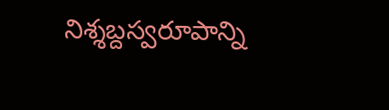నిశ్శబ్దస్వరూపాన్ని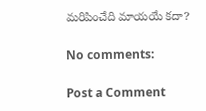మరిపించేది మాయయే కదా?

No comments:

Post a Comment